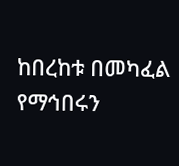ከበረከቱ በመካፈል የማኅበሩን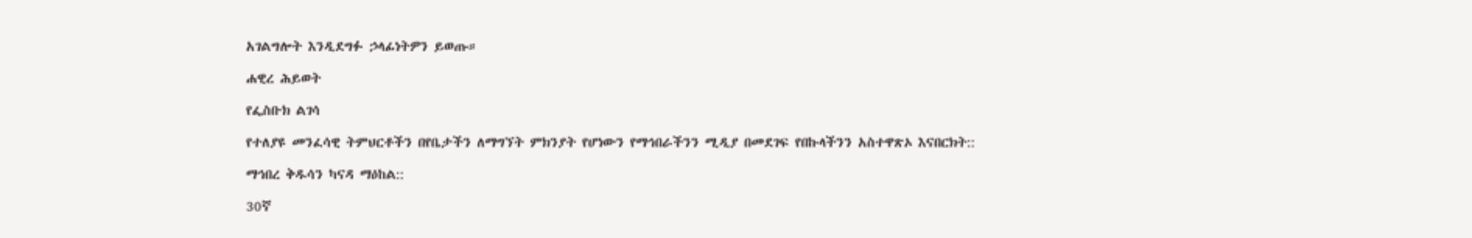አገልግሎት እንዲደግፉ ኃላፊነትዎን ይወጡ።

ሐዊረ ሕይወት

የፌስቡክ ልገሳ

የተለያዩ መንፈሳዊ ትምህርቶችን በየቤታችን ለማግኘት ምክንያት የሆነውን የማኅበራችንን ሚዲያ በመደገፍ የበኩላችንን አስተዋጽኦ እናበርክት::

ማኅበረ ቅዱሳን ካናዳ ማዕከል::

30ኛ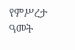የምሥረታ ዓመት